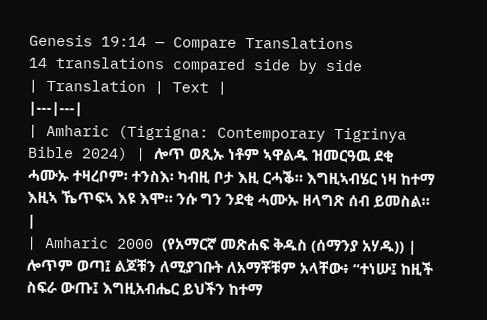Genesis 19:14 — Compare Translations
14 translations compared side by side
| Translation | Text |
|---|---|
| Amharic (Tigrigna: Contemporary Tigrinya Bible 2024) | ሎጥ ወጺኡ ነቶም ኣዋልዱ ዝመርዓዉ ደቂ ሓሙኡ ተዛረቦም፡ ተንስእ፡ ካብዚ ቦታ እዚ ርሓቕ። እግዚኣብሄር ነዛ ከተማ እዚኣ ኼጥፍኣ እዩ እሞ። ንሱ ግን ንደቂ ሓሙኡ ዘላግጽ ሰብ ይመስል። |
| Amharic 2000 (የአማርኛ መጽሐፍ ቅዱስ (ሰማንያ አሃዱ)) | ሎጥም ወጣ፤ ልጆቹን ለሚያገቡት ለአማቾቹም አላቸው፥ “ተነሡ፤ ከዚች ስፍራ ውጡ፤ እግዚአብሔር ይህችን ከተማ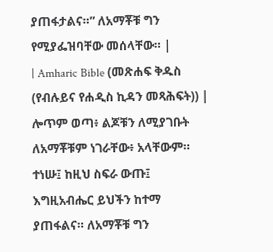ያጠፋታልና።” ለአማቾቹ ግን የሚያፌዝባቸው መሰላቸው። |
| Amharic Bible (መጽሐፍ ቅዱስ (የብሉይና የሐዲስ ኪዳን መጻሕፍት)) | ሎጥም ወጣ፥ ልጆቹን ለሚያገቡት ለአማቾቹም ነገራቸው፥ አላቸውም። ተነሡ፤ ከዚህ ስፍራ ውጡ፤ እግዚአብሔር ይህችን ከተማ ያጠፋልና። ለአማቾቹ ግን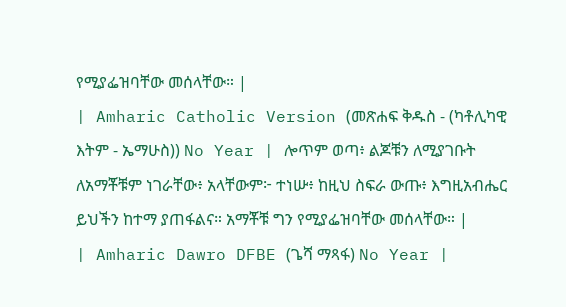የሚያፌዝባቸው መሰላቸው። |
| Amharic Catholic Version (መጽሐፍ ቅዱስ - (ካቶሊካዊ እትም - ኤማሁስ)) No Year | ሎጥም ወጣ፥ ልጆቹን ለሚያገቡት ለአማቾቹም ነገራቸው፥ አላቸውም፦ ተነሡ፥ ከዚህ ስፍራ ውጡ፥ እግዚአብሔር ይህችን ከተማ ያጠፋልና። አማቾቹ ግን የሚያፌዝባቸው መሰላቸው። |
| Amharic Dawro DFBE (ጌሻ ማጻፋ) No Year |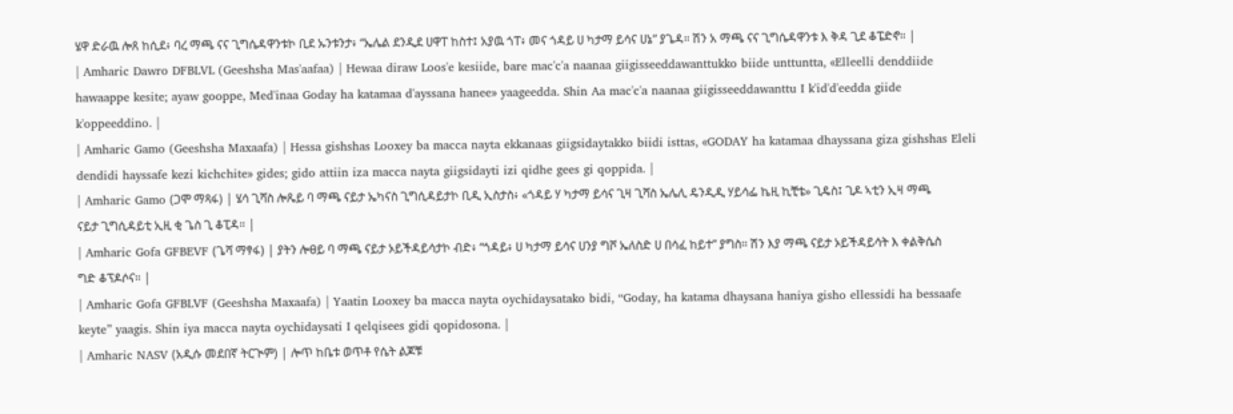ሄዋ ድራዉ ሎጸ ከሲደ፥ ባረ ማጫ ናና ጊግሴዳዋንቱኮ ቢደ ኡንቱንታ፥ “ኤሌል ደንዲደ ሀዋፐ ከስተ፤ አያዉ ጎፐ፥ መና ጎዳይ ሀ ካታማ ይሳና ሀኔ” ያጌዳ። ሽን አ ማጫ ናና ጊግሴዳዋንቱ እ ቅዳ ጊደ ቆፔድኖ። |
| Amharic Dawro DFBLVL (Geeshsha Mas'aafaa) | Hewaa diraw Loos'e kesiide, bare mac'c'a naanaa giigisseeddawanttukko biide unttuntta, «Elleelli denddiide hawaappe kesite; ayaw gooppe, Med'inaa Goday ha katamaa d'ayssana hanee» yaageedda. Shin Aa mac'c'a naanaa giigisseeddawanttu I k'id'd'eedda giide k'oppeeddino. |
| Amharic Gamo (Geeshsha Maxaafa) | Hessa gishshas Looxey ba macca nayta ekkanaas giigsidaytakko biidi isttas, «GODAY ha katamaa dhayssana giza gishshas Eleli dendidi hayssafe kezi kichchite» gides; gido attiin iza macca nayta giigsidayti izi qidhe gees gi qoppida. |
| Amharic Gamo (ጋሞ ማጻፋ) | ሄሳ ጊሻስ ሎጼይ ባ ማጫ ናይታ ኤካናስ ጊግሲዳይታኮ ቢዲ ኢስታስ፥ «ጎዳይ ሃ ካታማ ይሳና ጊዛ ጊሻስ ኤሌሊ ዴንዲዲ ሃይሳፌ ኬዚ ኪቺቴ» ጊዴስ፤ ጊዶ ኣቲን ኢዛ ማጫ ናይታ ጊግሲዳይቲ ኢዚ ቂ ጌስ ጊ ቆፒዳ። |
| Amharic Gofa GFBEVF (ጌሻ ማፃፋ) | ያትን ሎፀይ ባ ማጫ ናይታ ኦይችዳይሳታኮ ብድ፥ “ጎዳይ፥ ሀ ካታማ ይሳና ሀንያ ግሾ ኤለስድ ሀ በሳፈ ከይተ” ያግስ። ሽን እያ ማጫ ናይታ ኦይችዳይሳት እ ቀልቅሴስ ግድ ቆፕዶሶና። |
| Amharic Gofa GFBLVF (Geeshsha Maxaafa) | Yaatin Looxey ba macca nayta oychidaysatako bidi, “Goday, ha katama dhaysana haniya gisho ellessidi ha bessaafe keyte” yaagis. Shin iya macca nayta oychidaysati I qelqisees gidi qopidosona. |
| Amharic NASV (አዲሱ መደበኛ ትርጒም) | ሎጥ ከቤቱ ወጥቶ የሴት ልጆቹ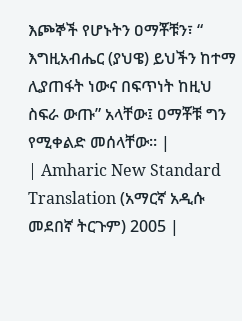እጮኞች የሆኑትን ዐማቾቹን፣ “ እግዚአብሔር (ያህዌ) ይህችን ከተማ ሊያጠፋት ነውና በፍጥነት ከዚህ ስፍራ ውጡ” አላቸው፤ ዐማቾቹ ግን የሚቀልድ መሰላቸው። |
| Amharic New Standard Translation (አማርኛ አዲሱ መደበኛ ትርጉም) 2005 |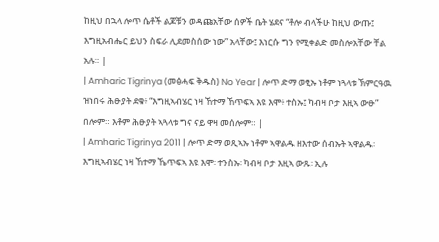ከዚህ በኋላ ሎጥ ሴቶች ልጆቹን ወዳጩአቸው ሰዎች ቤት ሄደና “ቶሎ ብላችሁ ከዚህ ውጡ፤ እግዚአብሔር ይህን ስፍራ ሊደመስሰው ነው” አላቸው፤ እነርሱ ግን የሚቀልድ መስሎአቸው ቸል አሉ። |
| Amharic Tigrinya (መፅሓፍ ቅዱስ) No Year | ሎጥ ድማ ወፂኡ ነቶም ነጓላቱ ኽምርዓዉ ዝነበሩ ሕፁያት ደቁ፥ “እግዚኣብሄር ነዛ ኸተማ ኸጥፍኣ እዩ እሞ፥ ተስኡ፤ ካብዛ ቦታ እዚኣ ውፁ” በሎም። እቶም ሕፁያት ኣጓላቱ ግና ናይ ዋዛ መሰሎም። |
| Amharic Tigrinya 2011 | ሎጥ ድማ ወጺኣኡ ነቶም ኣዋልዱ ዘእተው ሰብኡት ኣዋልዱ፡ እግዚኣብሄር ነዛ ኸተማ ኼጥፍኣ እዩ እሞ፡ ተንስኡ፡ ካብዛ ቦታ እዚኣ ውጹ፡ ኢሉ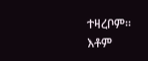ተዛረቦም። እቶም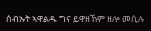ሰብኡት ኣዋልዱ ግና ይዋዘኸም ዘሎ መሲሉ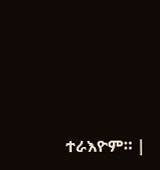ተራእዮም። |